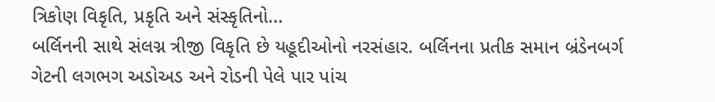ત્રિકોણ વિકૃતિ, પ્રકૃતિ અને સંસ્કૃતિનો...
બર્લિનની સાથે સંલગ્ન ત્રીજી વિકૃતિ છે યહૂદીઓનો નરસંહાર. બર્લિનના પ્રતીક સમાન બ્રંડેનબર્ગ ગેટની લગભગ અડોઅડ અને રોડની પેલે પાર પાંચ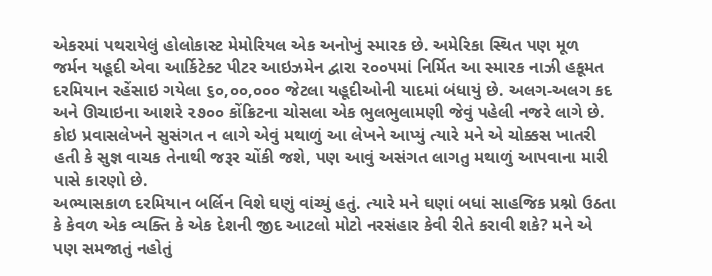એકરમાં પથરાયેલું હોલોકાસ્ટ મેમોરિયલ એક અનોખું સ્મારક છે. અમેરિકા સ્થિત પણ મૂળ જર્મન યહૂદી એવા આર્કિટેક્ટ પીટર આઇઝમેન દ્વારા ૨૦૦૫માં નિર્મિત આ સ્મારક નાઝી હકૂમત દરમિયાન રહેંસાઇ ગયેલા ૬૦,૦૦,૦૦૦ જેટલા યહૂદીઓની યાદમાં બંધાયું છે. અલગ-અલગ કદ અને ઊચાઇના આશરે ૨૭૦૦ કોંક્રિટના ચોસલા એક ભુલભુલામણી જેવું પહેલી નજરે લાગે છે.
કોઇ પ્રવાસલેખને સુસંગત ન લાગે એવું મથાળું આ લેખને આપ્યું ત્યારે મને એ ચોક્કસ ખાતરી હતી કે સુજ્ઞ વાચક તેનાથી જરૂર ચોંકી જશે, પણ આવું અસંગત લાગતુ મથાળું આપવાના મારી પાસે કારણો છે.
અભ્યાસકાળ દરમિયાન બર્લિન વિશે ઘણું વાંચ્યું હતું. ત્યારે મને ઘણાં બધાં સાહજિક પ્રશ્નો ઉઠતા કે કેવળ એક વ્યક્તિ કે એક દેશની જીદ આટલો મોટો નરસંહાર કેવી રીતે કરાવી શકે? મને એ પણ સમજાતું નહોતું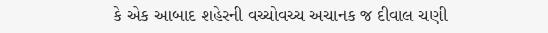કે એક આબાદ શહેરની વચ્ચોવચ્ચ અચાનક જ દીવાલ ચણી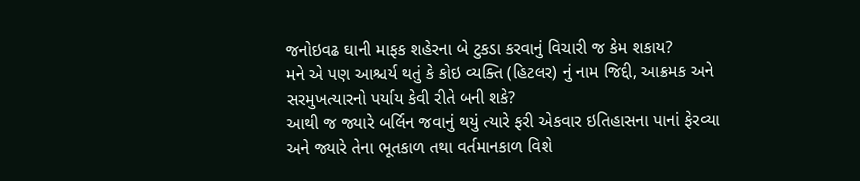જનોઇવઢ ઘાની માફક શહેરના બે ટુકડા કરવાનું વિચારી જ કેમ શકાય?
મને એ પણ આશ્ચર્ય થતું કે કોઇ વ્યક્તિ (હિટલર) નું નામ જિદ્દી, આક્રમક અને સરમુખત્યારનો પર્યાય કેવી રીતે બની શકે?
આથી જ જ્યારે બર્લિન જવાનું થયું ત્યારે ફરી એકવાર ઇતિહાસના પાનાં ફેરવ્યા અને જ્યારે તેના ભૂતકાળ તથા વર્તમાનકાળ વિશે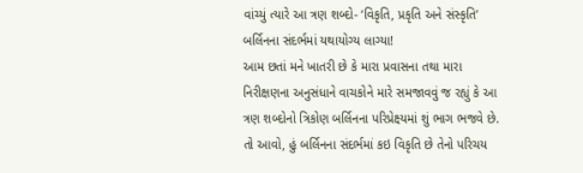વાંચ્યું ત્યારે આ ત્રણ શબ્દો- ‘વિકૃતિ, પ્રકૃતિ અને સંસ્કૃતિ’ બર્લિનના સંદર્ભમાં યથાયોગ્ય લાગ્યા!
આમ છતાં મને ખાતરી છે કે મારા પ્રવાસના તથા મારા નિરીક્ષણના અનુસંધાને વાચકોને મારે સમજાવવું જ રહ્યું કે આ ત્રણ શબ્દોનો ત્રિકોણ બર્લિનના પરિપ્રેક્ષ્યમાં શું ભાગ ભજવે છે.
તો આવો, હું બર્લિનના સંદર્ભમાં કઇ વિકૃતિ છે તેનો પરિચય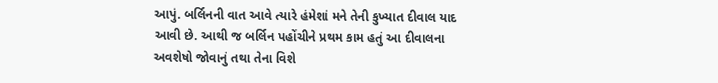આપું. બર્લિનની વાત આવે ત્યારે હંમેશાં મને તેની કુખ્યાત દીવાલ યાદ આવી છે. આથી જ બર્લિન પહોંચીને પ્રથમ કામ હતું આ દીવાલના અવશેષો જોવાનું તથા તેના વિશે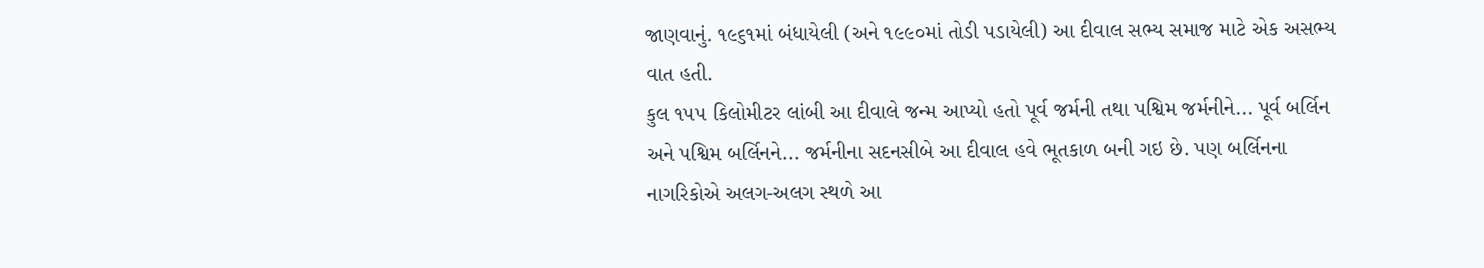જાણવાનું. ૧૯૬૧માં બંધાયેલી (અને ૧૯૯૦માં તોડી પડાયેલી) આ દીવાલ સભ્ય સમાજ માટે એક અસભ્ય વાત હતી.
કુલ ૧૫૫ કિલોમીટર લાંબી આ દીવાલે જન્મ આપ્યો હતો પૂર્વ જર્મની તથા પશ્વિમ જર્મનીને... પૂર્વ બર્લિન અને પશ્વિમ બર્લિનને... જર્મનીના સદનસીબે આ દીવાલ હવે ભૂતકાળ બની ગઇ છે. પણ બર્લિનના નાગરિકોએ અલગ-અલગ સ્થળે આ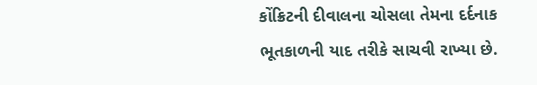કોંક્રિટની દીવાલના ચોસલા તેમના દર્દનાક ભૂતકાળની યાદ તરીકે સાચવી રાખ્યા છે.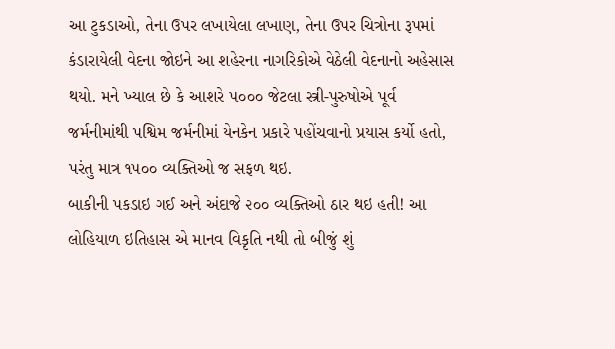આ ટુકડાઓ, તેના ઉપર લખાયેલા લખાણ, તેના ઉપર ચિત્રોના રૂપમાં કંડારાયેલી વેદના જોઇને આ શહેરના નાગરિકોએ વેઠેલી વેદનાનો અહેસાસ થયો. મને ખ્યાલ છે કે આશરે ૫૦૦૦ જેટલા સ્ત્રી-પુરુષોએ પૂર્વ જર્મનીમાંથી પશ્વિમ જર્મનીમાં યેનકેન પ્રકારે પહોંચવાનો પ્રયાસ કર્યો હતો, પરંતુ માત્ર ૧૫૦૦ વ્યક્તિઓ જ સફળ થઇ.
બાકીની પકડાઇ ગઈ અને અંદાજે ૨૦૦ વ્યક્તિઓ ઠાર થઇ હતી! આ લોહિયાળ ઇતિહાસ એ માનવ વિકૃતિ નથી તો બીજું શું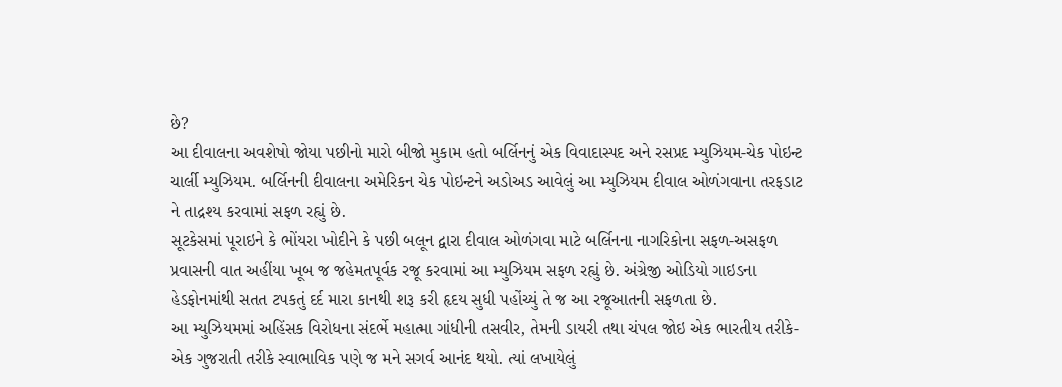છે?
આ દીવાલના અવશેષો જોયા પછીનો મારો બીજો મુકામ હતો બર્લિનનું એક વિવાદાસ્પદ અને રસપ્રદ મ્યુઝિયમ-ચેક પોઇન્ટ ચાર્લી મ્યુઝિયમ. બર્લિનની દીવાલના અમેરિકન ચેક પોઇન્ટને અડોઅડ આવેલું આ મ્યુઝિયમ દીવાલ ઓળંગવાના તરફડાટ ને તાદ્રશ્ય કરવામાં સફળ રહ્યું છે.
સૂટકેસમાં પૂરાઇને કે ભોંયરા ખોદીને કે પછી બલૂન દ્વારા દીવાલ ઓળંગવા માટે બર્લિનના નાગરિકોના સફળ-અસફળ પ્રવાસની વાત અહીંયા ખૂબ જ જહેમતપૂર્વક રજૂ કરવામાં આ મ્યુઝિયમ સફળ રહ્યું છે. અંગ્રેજી ઓડિયો ગાઇડના હેડફોનમાંથી સતત ટપકતું દર્દ મારા કાનથી શરૂ કરી હૃદય સુધી પહોંચ્યું તે જ આ રજૂઆતની સફળતા છે.
આ મ્યુઝિયમમાં અહિંસક વિરોધના સંદર્ભે મહાત્મા ગાંધીની તસવીર, તેમની ડાયરી તથા ચંપલ જોઇ એક ભારતીય તરીકે-એક ગુજરાતી તરીકે સ્વાભાવિક પણે જ મને સગર્વ આનંદ થયો. ત્યાં લખાયેલું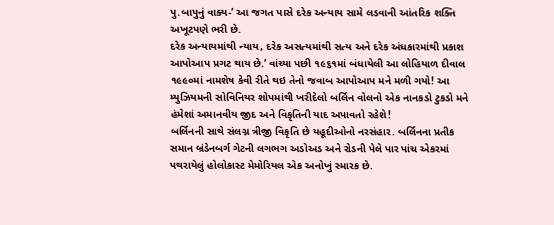પુ.બાપુનું વાક્ય-’ આ જગત પાસે દરેક અન્યાય સામે લડવાની આંતરિક શક્તિ અખૂટપણે ભરી છે.
દરેક અન્યાયમાંથી ન્યાય, દરેક અસત્યમાંથી સત્ય અને દરેક અંધકારમાંથી પ્રકાશ આપોઆપ પ્રગટ થાય છે.’ વાંચ્યા પછી ૧૯૬૧માં બંધાયેલી આ લોહિયાળ દીવાલ ૧૯૯૦માં નામશેષ કેવી રીતે થઇ તેનો જવાબ આપોઆપ મને મળી ગયો! આ મ્યુઝિયમની સોવિનિયર શોપમાંથી ખરીદેલો બર્લિન વોલનો એક નાનકડો ટુકડો મને હંમેશાં અમાનવીય જીદ અને વિકૃતિની યાદ અપાવતો રહેશે!
બર્લિનની સાથે સંલગ્ન ત્રીજી વિકૃતિ છે યહૂદીઓનો નરસંહાર. બર્લિનના પ્રતીક સમાન બ્રંડેનબર્ગ ગેટની લગભગ અડોઅડ અને રોડની પેલે પાર પાંચ એકરમાં પથરાયેલું હોલોકાસ્ટ મેમોરિયલ એક અનોખું સ્મારક છે.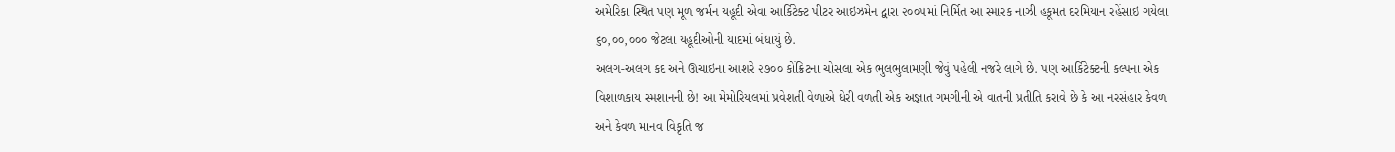અમેરિકા સ્થિત પણ મૂળ જર્મન યહૂદી એવા આર્કિટેક્ટ પીટર આઇઝમેન દ્વારા ૨૦૦૫માં નિર્મિત આ સ્મારક નાઝી હકૂમત દરમિયાન રહેંસાઇ ગયેલા ૬૦,૦૦,૦૦૦ જેટલા યહૂદીઓની યાદમાં બંધાયું છે.
અલગ-અલગ કદ અને ઊચાઇના આશરે ૨૭૦૦ કોંક્રિટના ચોસલા એક ભુલભુલામણી જેવું પહેલી નજરે લાગે છે. પણ આર્કિટેક્ટની કલ્પના એક વિશાળકાય સ્મશાનની છે! આ મેમોરિયલમાં પ્રવેશતી વેળાએ ધેરી વળતી એક અજ્ઞાત ગમગીની એ વાતની પ્રતીતિ કરાવે છે કે આ નરસંહાર કેવળ અને કેવળ માનવ વિકૃતિ જ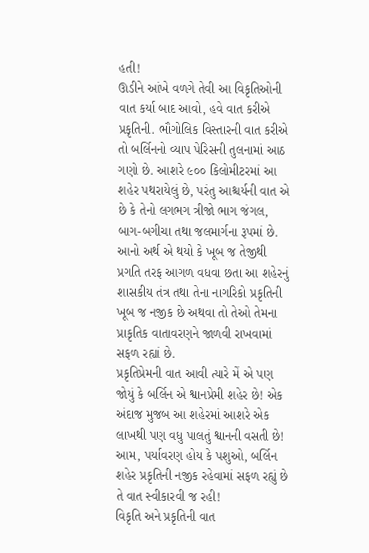હતી!
ઊડીને આંખે વળગે તેવી આ વિકૃતિઓની વાત કર્યા બાદ આવો, હવે વાત કરીએ પ્રકૃતિની. ભૌગોલિક વિસ્તારની વાત કરીએ તો બર્લિનનો વ્યાપ પેરિસની તુલનામાં આઠ ગણો છે. આશરે ૯૦૦ કિલોમીટરમાં આ શહેર પથરાયેલું છે, પરંતુ આશ્ચર્યની વાત એ છે કે તેનો લગભગ ત્રીજો ભાગ જંગલ, બાગ-બગીચા તથા જલમાર્ગના રૂપમાં છે.
આનો અર્થ એ થયો કે ખૂબ જ તેજીથી પ્રગતિ તરફ આગળ વધવા છતા આ શહેરનું શાસકીય તંત્ર તથા તેના નાગરિકો પ્રકૃતિની ખૂબ જ નજીક છે અથવા તો તેઓ તેમના પ્રાકૃતિક વાતાવરણને જાળવી રાખવામાં સફળ રહ્યાં છે.
પ્રકૃતિપ્રેમની વાત આવી ત્યારે મેં એ પણ જોયું કે બર્લિન એ શ્વાનપ્રેમી શહેર છે! એક અંદાજ મુજબ આ શહેરમાં આશરે એક લાખથી પણ વધુ પાલતું શ્વાનની વસતી છે! આમ, પર્યાવરણ હોય કે પશુઓ, બર્લિન શહેર પ્રકૃતિની નજીક રહેવામાં સફળ રહ્યું છે તે વાત સ્વીકારવી જ રહી!
વિકૃતિ અને પ્રકૃતિની વાત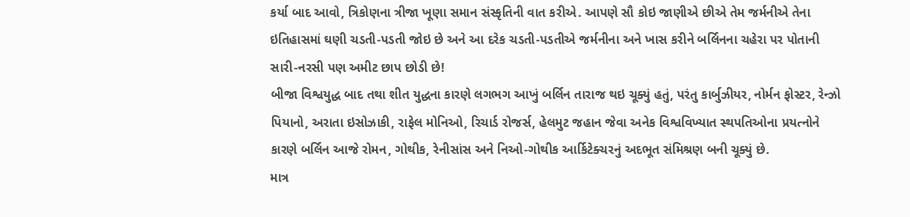કર્યા બાદ આવો, ત્રિકોણના ત્રીજા ખૂણા સમાન સંસ્કૃતિની વાત કરીએ. આપણે સૌ કોઇ જાણીએ છીએ તેમ જર્મનીએ તેના ઇતિહાસમાં ઘણી ચડતી-પડતી જોઇ છે અને આ દરેક ચડતી-પડતીએ જર્મનીના અને ખાસ કરીને બર્લિનના ચહેરા પર પોતાની સારી-નરસી પણ અમીટ છાપ છોડી છે!
બીજા વિશ્વયુદ્ધ બાદ તથા શીત યુદ્ધના કારણે લગભગ આખું બર્લિન તારાજ થઇ ચૂક્યું હતું, પરંતુ કાર્બુઝીયર, નોર્મન ફોસ્ટર, રેન્ઝો પિયાનો, અરાતા ઇસોઝાકી, રાફેલ મોનિઓ, રિચાર્ડ રોજર્સ, હેલમુટ જહાન જેવા અનેક વિશ્વવિખ્યાત સ્થપતિઓના પ્રયત્નોને કારણે બર્લિન આજે રોમન, ગોથીક, રેનીસાંસ અને નિઓ-ગોથીક આર્કિટેક્ચરનું અદભૂત સંમિશ્રણ બની ચૂક્યું છે.
માત્ર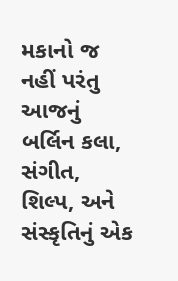મકાનો જ નહીં પરંતુ આજનું બર્લિન કલા, સંગીત, શિલ્પ, અને સંસ્કૃતિનું એક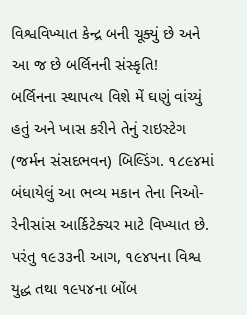વિશ્વવિખ્યાત કેન્દ્ર બની ચૂક્યું છે અને આ જ છે બર્લિનની સંસ્કૃતિ!
બર્લિનના સ્થાપત્ય વિશે મેં ઘણું વાંચ્યું હતું અને ખાસ કરીને તેનું રાઇસ્ટેગ (જર્મન સંસદભવન) બિલ્ડિંગ. ૧૮૯૪માં બંધાયેલું આ ભવ્ય મકાન તેના નિઓ-રેનીસાંસ આર્કિટેક્ચર માટે વિખ્યાત છે. પરંતુ ૧૯૩૩ની આગ, ૧૯૪૫ના વિશ્વ યુદ્ધ તથા ૧૯૫૪ના બોંબ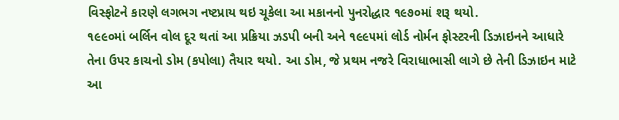વિસ્ફોટને કારણે લગભગ નષ્ટપ્રાય થઇ ચૂકેલા આ મકાનનો પુનરોદ્ધાર ૧૯૭૦માં શરૂ થયો.
૧૯૯૦માં બર્લિન વોલ દૂર થતાં આ પ્રક્રિયા ઝડપી બની અને ૧૯૯૫માં લોર્ડ નોર્મન ફોસ્ટરની ડિઝાઇનને આધારે તેના ઉપર કાચનો ડોમ (કપોલા) તૈયાર થયો. આ ડોમ, જે પ્રથમ નજરે વિરાધાભાસી લાગે છે તેની ડિઝાઇન માટે આ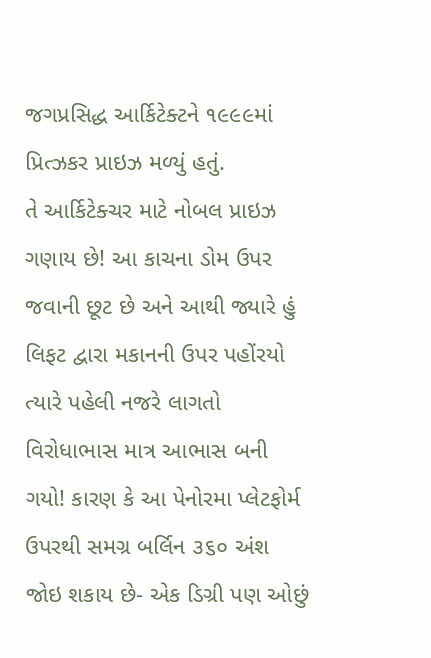જગપ્રસિદ્ધ આર્કિટેક્ટને ૧૯૯૯માં પ્રિત્ઝકર પ્રાઇઝ મળ્યું હતું.
તે આર્કિટેક્ચર માટે નોબલ પ્રાઇઝ ગણાય છે! આ કાચના ડોમ ઉપર જવાની છૂટ છે અને આથી જ્યારે હું લિફટ દ્વારા મકાનની ઉપર પહોંરયો ત્યારે પહેલી નજરે લાગતો વિરોધાભાસ માત્ર આભાસ બની ગયો! કારણ કે આ પેનોરમા પ્લેટફોર્મ ઉપરથી સમગ્ર બર્લિન ૩૬૦ અંશ જોઇ શકાય છે- એક ડિગ્રી પણ ઓછું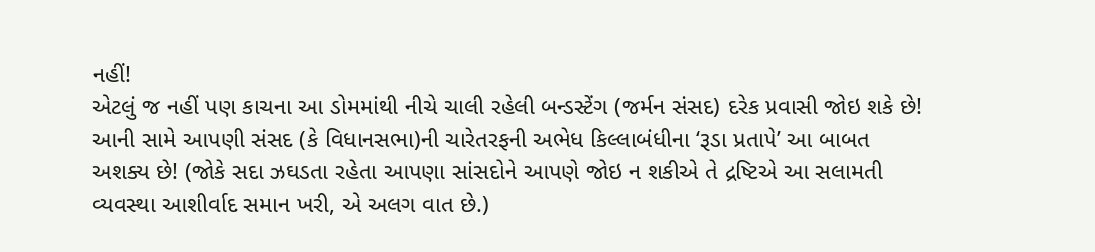નહીં!
એટલું જ નહીં પણ કાચના આ ડોમમાંથી નીચે ચાલી રહેલી બન્ડસ્ટેંગ (જર્મન સંસદ) દરેક પ્રવાસી જોઇ શકે છે! આની સામે આપણી સંસદ (કે વિધાનસભા)ની ચારેતરફની અભેધ કિલ્લાબંધીના ‘રૂડા પ્રતાપે’ આ બાબત અશક્ય છે! (જોકે સદા ઝઘડતા રહેતા આપણા સાંસદોને આપણે જોઇ ન શકીએ તે દ્રષ્ટિએ આ સલામતી વ્યવસ્થા આશીર્વાદ સમાન ખરી, એ અલગ વાત છે.)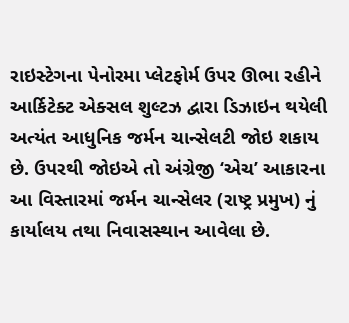રાઇસ્ટેગના પેનોરમા પ્લેટફોર્મ ઉપર ઊભા રહીને આર્કિટેક્ટ એક્સલ શુલ્ટઝ દ્વારા ડિઝાઇન થયેલી અત્યંત આધુનિક જર્મન ચાન્સેલટી જોઇ શકાય છે. ઉપરથી જોઇએ તો અંગ્રેજી ‘એચ’ આકારના આ વિસ્તારમાં જર્મન ચાન્સેલર (રાષ્ટ્ર પ્રમુખ) નું કાર્યાલય તથા નિવાસસ્થાન આવેલા છે.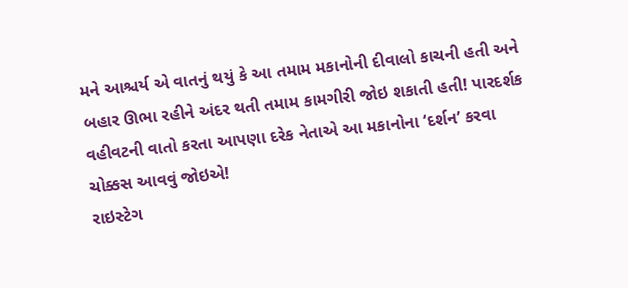મને આશ્ચર્ય એ વાતનું થયું કે આ તમામ મકાનોની દીવાલો કાચની હતી અને બહાર ઊભા રહીને અંદર થતી તમામ કામગીરી જોઇ શકાતી હતી! પારદર્શક વહીવટની વાતો કરતા આપણા દરેક નેતાએ આ મકાનોના ‘દર્શન’ કરવા ચોક્કસ આવવું જોઇએ!
રાઇસ્ટેગ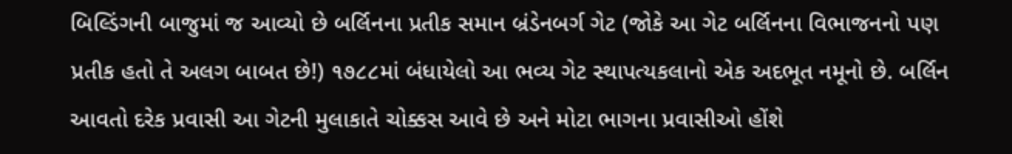બિલ્ડિંગની બાજુમાં જ આવ્યો છે બર્લિનના પ્રતીક સમાન બ્રંડેનબર્ગ ગેટ (જોકે આ ગેટ બર્લિનના વિભાજનનો પણ પ્રતીક હતો તે અલગ બાબત છે!) ૧૭૮૮માં બંધાયેલો આ ભવ્ય ગેટ સ્થાપત્યકલાનો એક અદભૂત નમૂનો છે. બર્લિન આવતો દરેક પ્રવાસી આ ગેટની મુલાકાતે ચોક્કસ આવે છે અને મોટા ભાગના પ્રવાસીઓ હોંશે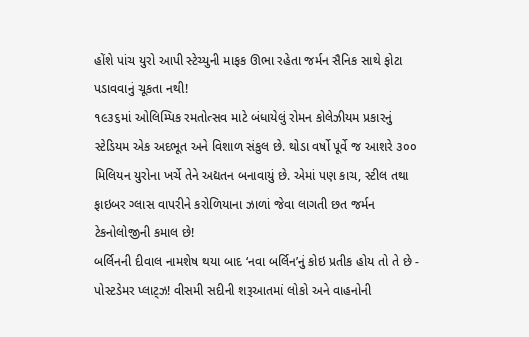હોંશે પાંચ યુરો આપી સ્ટેચ્યુની માફક ઊભા રહેતા જર્મન સૈનિક સાથે ફોટા પડાવવાનું ચૂકતા નથી!
૧૯૩૬માં ઓલિમ્પિક રમતોત્સવ માટે બંધાયેલું રોમન કોલેઝીયમ પ્રકારનું સ્ટેડિયમ એક અદભૂત અને વિશાળ સંકુલ છે. થોડા વર્ષો પૂર્વે જ આશરે ૩૦૦ મિલિયન યુરોના ખર્ચે તેને અદ્યતન બનાવાયું છે. એમાં પણ કાચ, સ્ટીલ તથા ફાઇબર ગ્લાસ વાપરીને કરોળિયાના ઝાળાં જેવા લાગતી છત જર્મન ટેકનોલોજીની કમાલ છે!
બર્લિનની દીવાલ નામશેષ થયા બાદ ‘નવા બર્લિન’નું કોઇ પ્રતીક હોય તો તે છે - પોસ્ટડેમર પ્લાટ્ઝ! વીસમી સદીની શરૂઆતમાં લોકો અને વાહનોની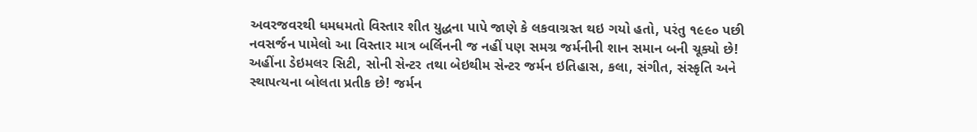અવરજવરથી ધમધમતો વિસ્તાર શીત યુદ્ધના પાપે જાણે કે લકવાગ્રસ્ત થઇ ગયો હતો, પરંતુ ૧૯૯૦ પછી નવસર્જન પામેલો આ વિસ્તાર માત્ર બર્લિનની જ નહીં પણ સમગ્ર જર્મનીની શાન સમાન બની ચૂક્યો છે!
અહીંના ડેઇમલર સિટી, સોની સેન્ટર તથા બેઇથીમ સેન્ટર જર્મન ઇતિહાસ, કલા, સંગીત, સંસ્કૃતિ અને સ્થાપત્યના બોલતા પ્રતીક છે! જર્મન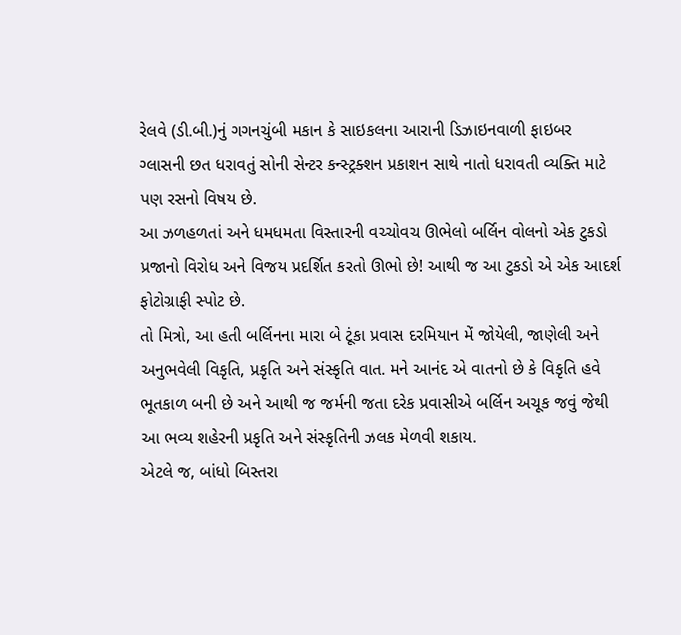રેલવે (ડી.બી.)નું ગગનચુંબી મકાન કે સાઇકલના આરાની ડિઝાઇનવાળી ફાઇબર ગ્લાસની છત ધરાવતું સોની સેન્ટર કન્સ્ટ્રક્શન પ્રકાશન સાથે નાતો ધરાવતી વ્યક્તિ માટે પણ રસનો વિષય છે.
આ ઝળહળતાં અને ધમધમતા વિસ્તારની વચ્ચોવચ ઊભેલો બર્લિન વોલનો એક ટુકડો પ્રજાનો વિરોધ અને વિજય પ્રદર્શિત કરતો ઊભો છે! આથી જ આ ટુકડો એ એક આદર્શ ફોટોગ્રાફી સ્પોટ છે.
તો મિત્રો, આ હતી બર્લિનના મારા બે ટૂંકા પ્રવાસ દરમિયાન મેં જોયેલી, જાણેલી અને અનુભવેલી વિકૃતિ, પ્રકૃતિ અને સંસ્કૃતિ વાત. મને આનંદ એ વાતનો છે કે વિકૃતિ હવે ભૂતકાળ બની છે અને આથી જ જર્મની જતા દરેક પ્રવાસીએ બર્લિન અચૂક જવું જેથી આ ભવ્ય શહેરની પ્રકૃતિ અને સંસ્કૃતિની ઝલક મેળવી શકાય.
એટલે જ, બાંધો બિસ્તરા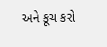અને કૂચ કરો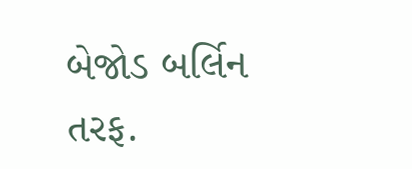બેજોડ બર્લિન તરફ.